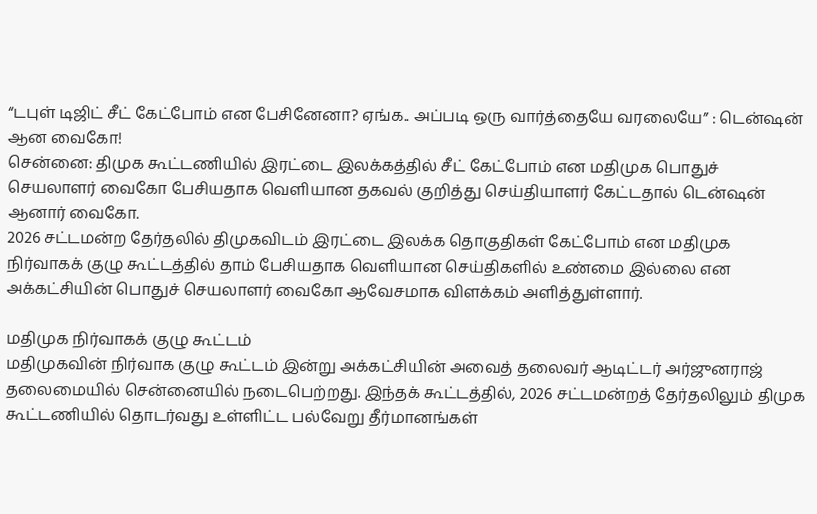“டபுள் டிஜிட் சீட் கேட்போம் என பேசினேனா? ஏங்க.. அப்படி ஒரு வார்த்தையே வரலையே” : டென்ஷன் ஆன வைகோ!
சென்னை: திமுக கூட்டணியில் இரட்டை இலக்கத்தில் சீட் கேட்போம் என மதிமுக பொதுச் செயலாளர் வைகோ பேசியதாக வெளியான தகவல் குறித்து செய்தியாளர் கேட்டதால் டென்ஷன் ஆனார் வைகோ.
2026 சட்டமன்ற தேர்தலில் திமுகவிடம் இரட்டை இலக்க தொகுதிகள் கேட்போம் என மதிமுக நிர்வாகக் குழு கூட்டத்தில் தாம் பேசியதாக வெளியான செய்திகளில் உண்மை இல்லை என அக்கட்சியின் பொதுச் செயலாளர் வைகோ ஆவேசமாக விளக்கம் அளித்துள்ளார்.

மதிமுக நிர்வாகக் குழு கூட்டம்
மதிமுகவின் நிர்வாக குழு கூட்டம் இன்று அக்கட்சியின் அவைத் தலைவர் ஆடிட்டர் அர்ஜுனராஜ் தலைமையில் சென்னையில் நடைபெற்றது. இந்தக் கூட்டத்தில், 2026 சட்டமன்றத் தேர்தலிலும் திமுக கூட்டணியில் தொடர்வது உள்ளிட்ட பல்வேறு தீர்மானங்கள்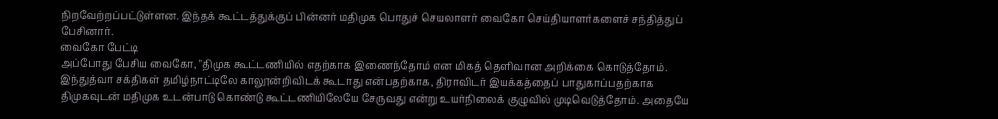நிறவேற்றப்பட்டுள்ளன. இந்தக் கூட்டத்துக்குப் பின்னர் மதிமுக பொதுச் செயலாளர் வைகோ செய்தியாளர்களைச் சந்தித்துப் பேசினார்.
வைகோ பேட்டி
அப்போது பேசிய வைகோ, "திமுக கூட்டணியில் எதற்காக இணைந்தோம் என மிகத் தெளிவான அறிக்கை கொடுத்தோம். இந்துத்வா சக்திகள் தமிழ்நாட்டிலே காலூன்றிவிடக் கூடாது என்பதற்காக, திராவிடர் இயக்கத்தைப் பாதுகாப்பதற்காக திமுகவுடன் மதிமுக உடன்பாடு கொண்டு கூட்டணியிலேயே சேருவது என்று உயர்நிலைக் குழுவில் முடிவெடுத்தோம். அதையே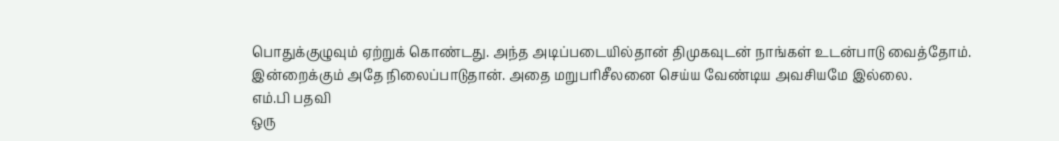பொதுக்குழுவும் ஏற்றுக் கொண்டது. அந்த அடிப்படையில்தான் திமுகவுடன் நாங்கள் உடன்பாடு வைத்தோம். இன்றைக்கும் அதே நிலைப்பாடுதான். அதை மறுபரிசீலனை செய்ய வேண்டிய அவசியமே இல்லை.
எம்.பி பதவி
ஒரு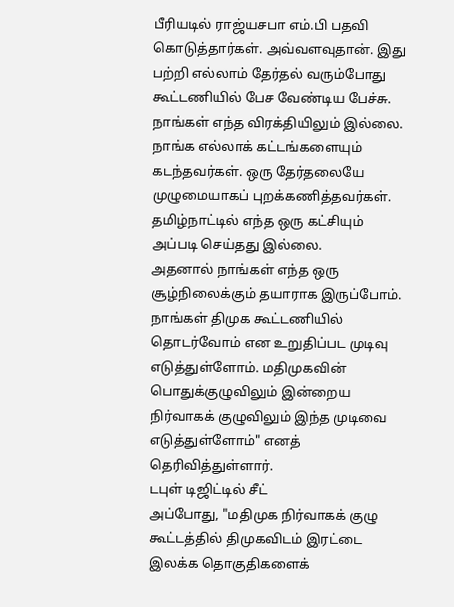பீரியடில் ராஜ்யசபா எம்.பி பதவி கொடுத்தார்கள். அவ்வளவுதான். இது பற்றி எல்லாம் தேர்தல் வரும்போது கூட்டணியில் பேச வேண்டிய பேச்சு. நாங்கள் எந்த விரக்தியிலும் இல்லை. நாங்க எல்லாக் கட்டங்களையும் கடந்தவர்கள். ஒரு தேர்தலையே முழுமையாகப் புறக்கணித்தவர்கள். தமிழ்நாட்டில் எந்த ஒரு கட்சியும் அப்படி செய்தது இல்லை.
அதனால் நாங்கள் எந்த ஒரு சூழ்நிலைக்கும் தயாராக இருப்போம். நாங்கள் திமுக கூட்டணியில் தொடர்வோம் என உறுதிப்பட முடிவு எடுத்துள்ளோம். மதிமுகவின் பொதுக்குழுவிலும் இன்றைய நிர்வாகக் குழுவிலும் இந்த முடிவை எடுத்துள்ளோம்" எனத் தெரிவித்துள்ளார்.
டபுள் டிஜிட்டில் சீட்
அப்போது, "மதிமுக நிர்வாகக் குழு கூட்டத்தில் திமுகவிடம் இரட்டை இலக்க தொகுதிகளைக்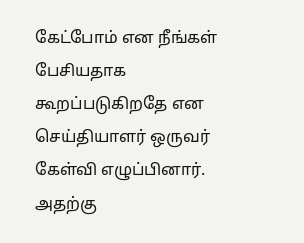கேட்போம் என நீங்கள் பேசியதாக கூறப்படுகிறதே என செய்தியாளர் ஒருவர் கேள்வி எழுப்பினார். அதற்கு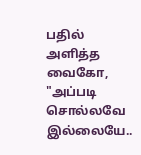பதில் அளித்த வைகோ, "அப்படி சொல்லவே இல்லையே..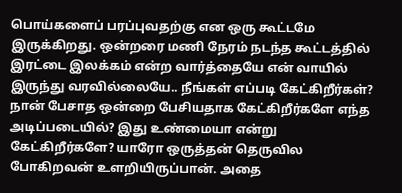பொய்களைப் பரப்புவதற்கு என ஒரு கூட்டமே இருக்கிறது. ஒன்றரை மணி நேரம் நடந்த கூட்டத்தில் இரட்டை இலக்கம் என்ற வார்த்தையே என் வாயில் இருந்து வரவில்லையே.. நீங்கள் எப்படி கேட்கிறீர்கள்?
நான் பேசாத ஒன்றை பேசியதாக கேட்கிறீர்களே எந்த அடிப்படையில்? இது உண்மையா என்று கேட்கிறீர்களே? யாரோ ஒருத்தன் தெருவில போகிறவன் உளறியிருப்பான். அதை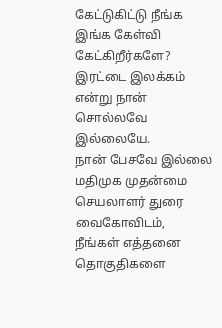கேட்டுகிட்டு நீங்க இங்க கேள்வி கேட்கிறீர்களே? இரட்டை இலக்கம் என்று நான் சொல்லவே இல்லையே.
நான் பேசவே இல்லை
மதிமுக முதன்மை செயலாளர் துரை வைகோவிடம், நீங்கள் எத்தனை தொகுதிகளை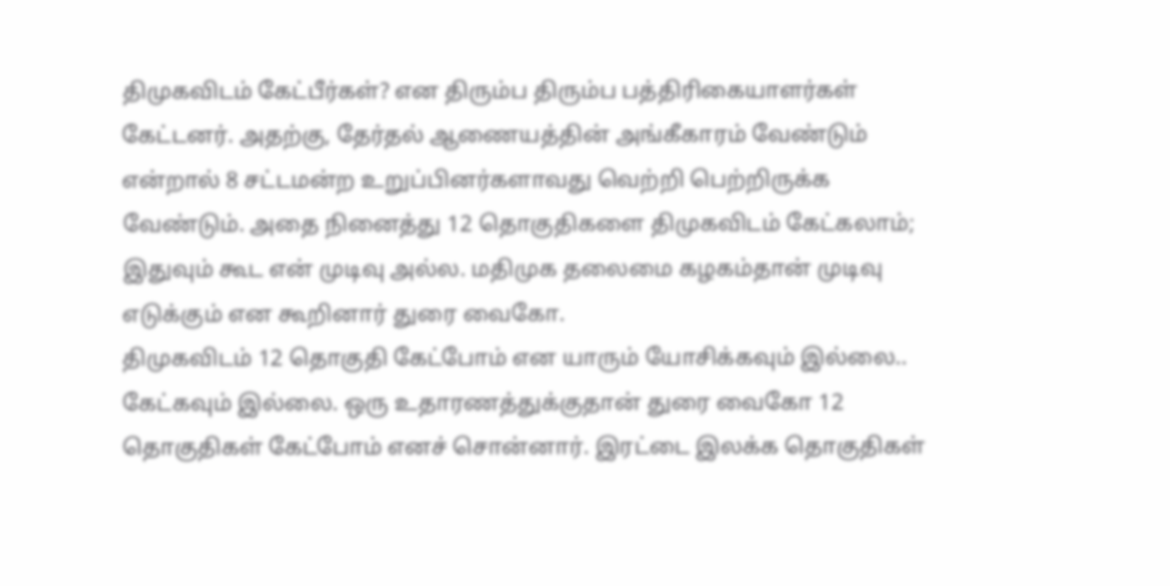திமுகவிடம் கேட்பீர்கள்? என திரும்ப திரும்ப பத்திரிகையாளர்கள் கேட்டனர். அதற்கு, தேர்தல் ஆணையத்தின் அங்கீகாரம் வேண்டும் என்றால் 8 சட்டமன்ற உறுப்பினர்களாவது வெற்றி பெற்றிருக்க வேண்டும். அதை நினைத்து 12 தொகுதிகளை திமுகவிடம் கேட்கலாம்; இதுவும் கூட என் முடிவு அல்ல. மதிமுக தலைமை கழகம்தான் முடிவு எடுக்கும் என கூறினார் துரை வைகோ.
திமுகவிடம் 12 தொகுதி கேட்போம் என யாரும் யோசிக்கவும் இல்லை.. கேட்கவும் இல்லை. ஒரு உதாரணத்துக்குதான் துரை வைகோ 12 தொகுதிகள் கேட்போம் எனச் சொன்னார். இரட்டை இலக்க தொகுதிகள்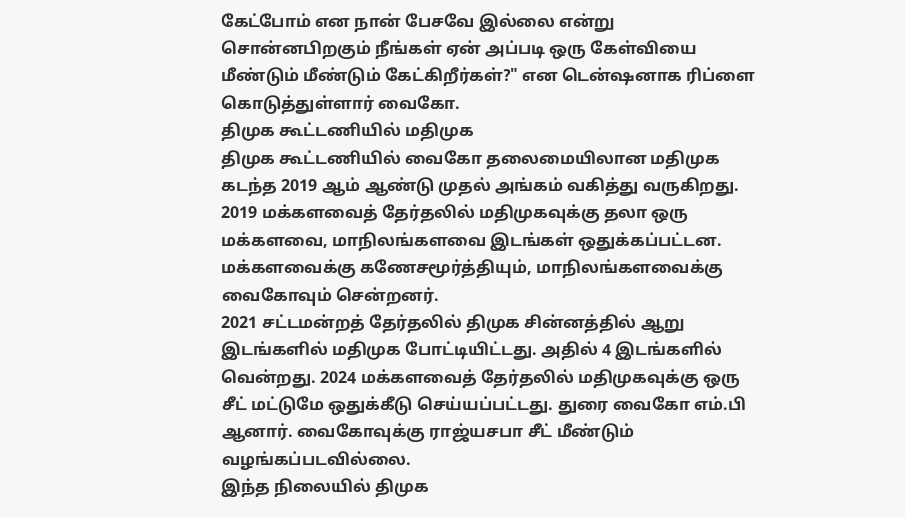கேட்போம் என நான் பேசவே இல்லை என்று சொன்னபிறகும் நீங்கள் ஏன் அப்படி ஒரு கேள்வியை மீண்டும் மீண்டும் கேட்கிறீர்கள்?" என டென்ஷனாக ரிப்ளை கொடுத்துள்ளார் வைகோ.
திமுக கூட்டணியில் மதிமுக
திமுக கூட்டணியில் வைகோ தலைமையிலான மதிமுக கடந்த 2019 ஆம் ஆண்டு முதல் அங்கம் வகித்து வருகிறது. 2019 மக்களவைத் தேர்தலில் மதிமுகவுக்கு தலா ஒரு மக்களவை, மாநிலங்களவை இடங்கள் ஒதுக்கப்பட்டன. மக்களவைக்கு கணேசமூர்த்தியும், மாநிலங்களவைக்கு வைகோவும் சென்றனர்.
2021 சட்டமன்றத் தேர்தலில் திமுக சின்னத்தில் ஆறு இடங்களில் மதிமுக போட்டியிட்டது. அதில் 4 இடங்களில் வென்றது. 2024 மக்களவைத் தேர்தலில் மதிமுகவுக்கு ஒரு சீட் மட்டுமே ஒதுக்கீடு செய்யப்பட்டது. துரை வைகோ எம்.பி ஆனார். வைகோவுக்கு ராஜ்யசபா சீட் மீண்டும் வழங்கப்படவில்லை.
இந்த நிலையில் திமுக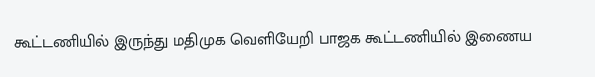கூட்டணியில் இருந்து மதிமுக வெளியேறி பாஜக கூட்டணியில் இணைய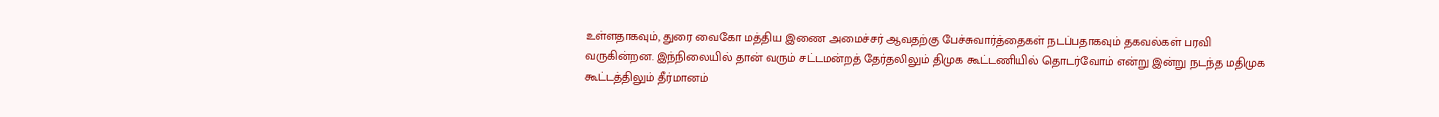உள்ளதாகவும், துரை வைகோ மத்திய இணை அமைச்சர் ஆவதற்கு பேச்சுவார்த்தைகள் நடப்பதாகவும் தகவல்கள் பரவி வருகின்றன. இந்நிலையில் தான் வரும் சட்டமன்றத் தேர்தலிலும் திமுக கூட்டணியில் தொடர்வோம் என்று இன்று நடந்த மதிமுக கூட்டத்திலும் தீர்மானம்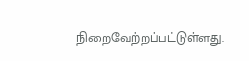நிறைவேற்றப்பட்டுள்ளது.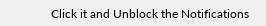Click it and Unblock the Notifications